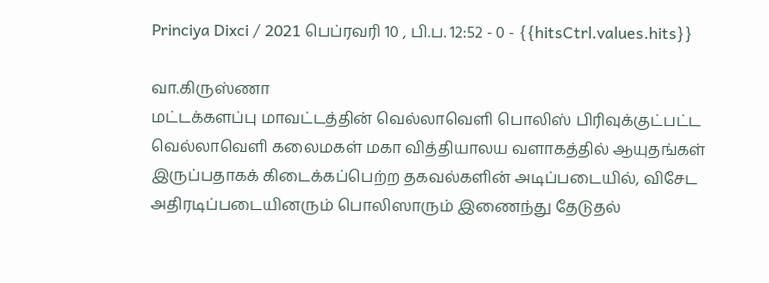Princiya Dixci / 2021 பெப்ரவரி 10 , பி.ப. 12:52 - 0 - {{hitsCtrl.values.hits}}

வா.கிருஸ்ணா
மட்டக்களப்பு மாவட்டத்தின் வெல்லாவெளி பொலிஸ் பிரிவுக்குட்பட்ட வெல்லாவெளி கலைமகள் மகா வித்தியாலய வளாகத்தில் ஆயுதங்கள் இருப்பதாகக் கிடைக்கப்பெற்ற தகவல்களின் அடிப்படையில், விசேட அதிரடிப்படையினரும் பொலிஸாரும் இணைந்து தேடுதல்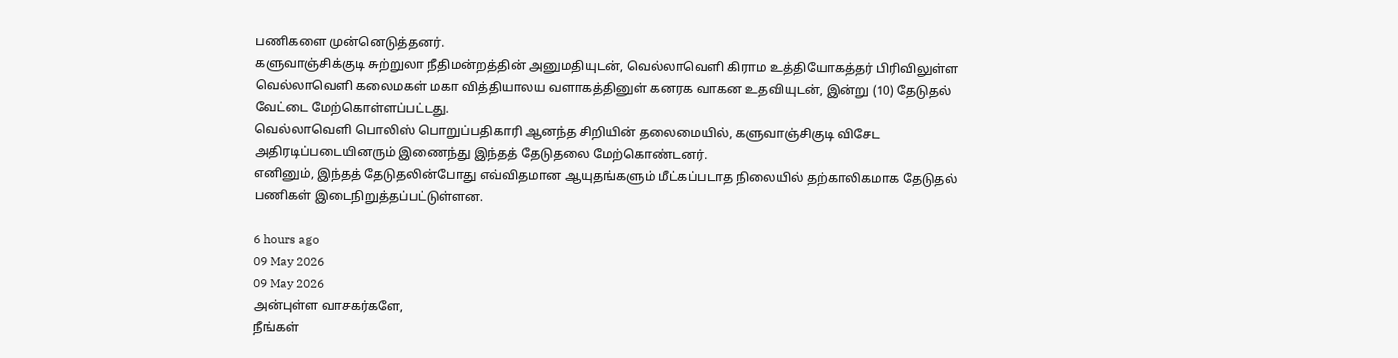பணிகளை முன்னெடுத்தனர்.
களுவாஞ்சிக்குடி சுற்றுலா நீதிமன்றத்தின் அனுமதியுடன், வெல்லாவெளி கிராம உத்தியோகத்தர் பிரிவிலுள்ள வெல்லாவெளி கலைமகள் மகா வித்தியாலய வளாகத்தினுள் கனரக வாகன உதவியுடன், இன்று (10) தேடுதல் வேட்டை மேற்கொள்ளப்பட்டது.
வெல்லாவெளி பொலிஸ் பொறுப்பதிகாரி ஆனந்த சிறியின் தலைமையில், களுவாஞ்சிகுடி விசேட அதிரடிப்படையினரும் இணைந்து இந்தத் தேடுதலை மேற்கொண்டனர்.
எனினும், இந்தத் தேடுதலின்போது எவ்விதமான ஆயுதங்களும் மீட்கப்படாத நிலையில் தற்காலிகமாக தேடுதல் பணிகள் இடைநிறுத்தப்பட்டுள்ளன.

6 hours ago
09 May 2026
09 May 2026
அன்புள்ள வாசகர்களே,
நீங்கள்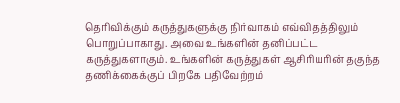தெரிவிக்கும் கருத்துகளுக்கு நிர்வாகம் எவ்விதத்திலும் பொறுப்பாகாது. அவை உங்களின் தனிப்பட்ட கருத்துகளாகும். உங்களின் கருத்துகள் ஆசிரியரின் தகுந்த தணிக்கைக்குப் பிறகே பதிவேற்றம்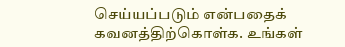செய்யப்படும் என்பதைக் கவனத்திற்கொள்க. உங்கள்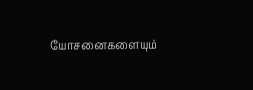யோசனைகளையும்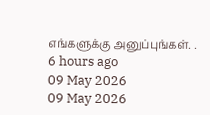எங்களுக்கு அனுப்புங்கள். .
6 hours ago
09 May 2026
09 May 2026